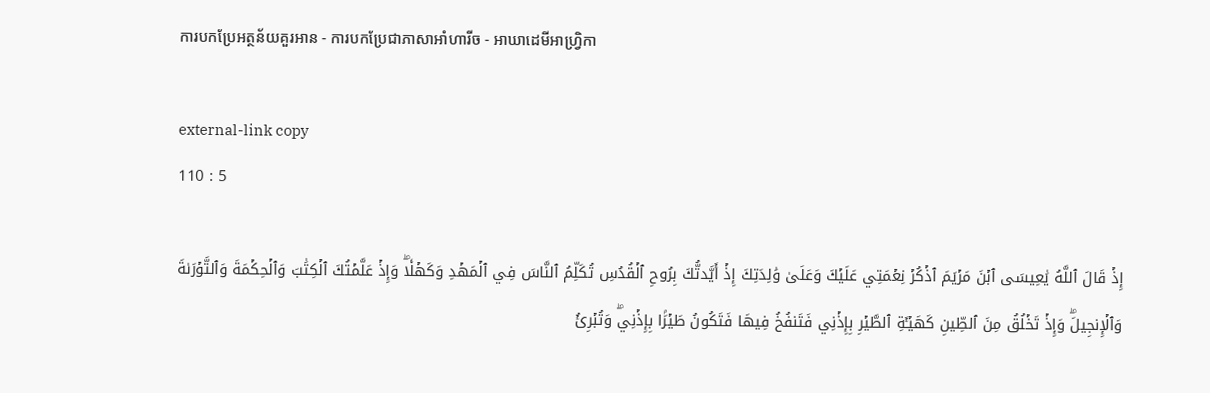ការបកប្រែអត្ថន័យគួរអាន - ការបកប្រែជាភាសាអាំហារីច - អាឃាដេមីអាហ្វ្រិកា

external-link copy
110 : 5

إِذۡ قَالَ ٱللَّهُ يَٰعِيسَى ٱبۡنَ مَرۡيَمَ ٱذۡكُرۡ نِعۡمَتِي عَلَيۡكَ وَعَلَىٰ وَٰلِدَتِكَ إِذۡ أَيَّدتُّكَ بِرُوحِ ٱلۡقُدُسِ تُكَلِّمُ ٱلنَّاسَ فِي ٱلۡمَهۡدِ وَكَهۡلٗاۖ وَإِذۡ عَلَّمۡتُكَ ٱلۡكِتَٰبَ وَٱلۡحِكۡمَةَ وَٱلتَّوۡرَىٰةَ وَٱلۡإِنجِيلَۖ وَإِذۡ تَخۡلُقُ مِنَ ٱلطِّينِ كَهَيۡـَٔةِ ٱلطَّيۡرِ بِإِذۡنِي فَتَنفُخُ فِيهَا فَتَكُونُ طَيۡرَۢا بِإِذۡنِيۖ وَتُبۡرِئُ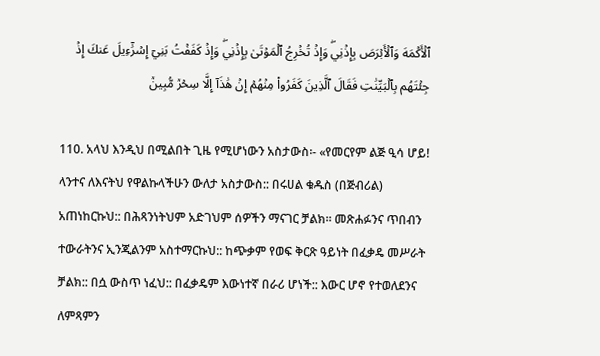ٱلۡأَكۡمَهَ وَٱلۡأَبۡرَصَ بِإِذۡنِيۖ وَإِذۡ تُخۡرِجُ ٱلۡمَوۡتَىٰ بِإِذۡنِيۖ وَإِذۡ كَفَفۡتُ بَنِيٓ إِسۡرَٰٓءِيلَ عَنكَ إِذۡ جِئۡتَهُم بِٱلۡبَيِّنَٰتِ فَقَالَ ٱلَّذِينَ كَفَرُواْ مِنۡهُمۡ إِنۡ هَٰذَآ إِلَّا سِحۡرٞ مُّبِينٞ

110. አላህ እንዲህ በሚልበት ጊዜ የሚሆነውን አስታውስ፡- «የመርየም ልጅ ዒሳ ሆይ! ላንተና ለእናትህ የዋልኩላችሁን ውለታ አስታውስ:: በሩሀል ቁዱስ (በጅብሪል) አጠነከርኩህ:: በሕጻንነትህም አድገህም ሰዎችን ማናገር ቻልክ። መጽሐፉንና ጥበብን ተውራትንና ኢንጂልንም አስተማርኩህ:: ከጭቃም የወፍ ቅርጽ ዓይነት በፈቃዴ መሥራት ቻልክ:: በሷ ውስጥ ነፈህ:: በፈቃዴም እውነተኛ በራሪ ሆነች:: እውር ሆኖ የተወለደንና ለምጻምን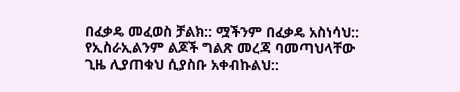በፈቃዴ መፈወስ ቻልክ:: ሟችንም በፈቃዴ አስነሳህ:: የኢስራኢልንም ልጆች ግልጽ መረጃ ባመጣህላቸው ጊዜ ሊያጠቁህ ሲያስቡ አቀብኩልህ::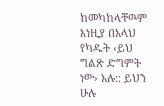ከመካከላቸዉም እነዚያ በአላህ የካዱት ‹ይህ ግልጽ ድግምት ነው› አሉ:: ይህን ሁሉ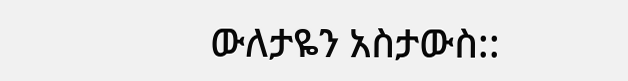ውለታዬን አስታውስ::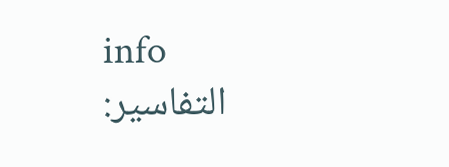info
التفاسير: